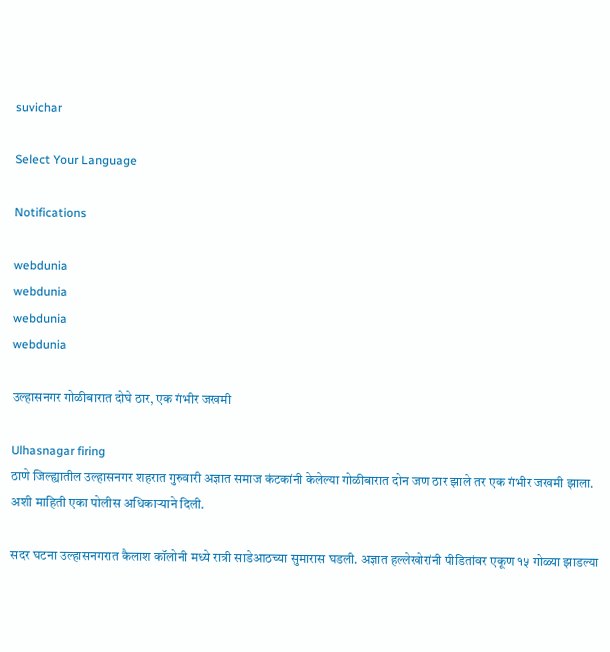suvichar

Select Your Language

Notifications

webdunia
webdunia
webdunia
webdunia

उल्हासनगर गोळीबारात दोघे ठार, एक गंभीर जखमी

Ulhasnagar firing
ठाणे जिल्ह्यातील उल्हासनगर शहरात गुरुवारी अज्ञात समाज कंटकांनी केलेल्या गोळीबारात दोन जण ठार झाले तर एक गंभीर जखमी झाला. अशी माहिती एका पोलीस अधिकाऱ्याने दिली.

सदर घटना उल्हासनगरात कैलाश कॉलोनी मध्ये रात्री साडेआठच्या सुमारास घडली. अज्ञात हल्लेखोरांनी पीडितांवर एकूण १५ गोळ्या झाडल्या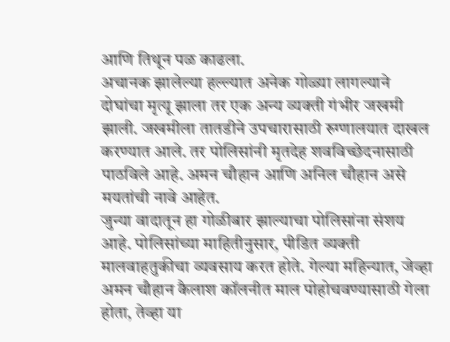आणि तिथून पळ काढला.
अचानक झालेल्या हल्ल्यात अनेक गोळ्या लागल्याने दोघांचा मृत्यू झाला तर एक अन्य व्यक्ती गंभीर जखमी झाली. जखमीला तातडीने उपचारासाठी रुग्णालयात दाखल करण्यात आले. तर पोलिसांनी मृतदेह शवविच्छेदनासाठी पाठविले आहे. अमन चौहान आणि अनिल चौहान असे मयतांची नावे आहेत.
जुन्या वादातून हा गोळीबार झाल्याचा पोलिसांना संशय आहे. पोलिसांच्या माहितीनुसार, पीडित व्यक्ती मालवाहतुकीचा व्यवसाय करत होते. गेल्या महिन्यात, जेव्हा अमन चौहान कैलाश कॉलनीत माल पोहोचवण्यासाठी गेला होता, तेव्हा या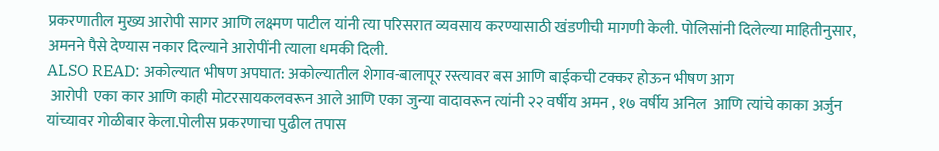प्रकरणातील मुख्य आरोपी सागर आणि लक्ष्मण पाटील यांनी त्या परिसरात व्यवसाय करण्यासाठी खंडणीची मागणी केली. पोलिसांनी दिलेल्या माहितीनुसार, अमनने पैसे देण्यास नकार दिल्याने आरोपींनी त्याला धमकी दिली.
ALSO READ: अकोल्यात भीषण अपघात: अकोल्यातील शेगाव-बालापूर रस्त्यावर बस आणि बाईकची टक्कर होऊन भीषण आग
 आरोपी  एका कार आणि काही मोटरसायकलवरून आले आणि एका जुन्या वादावरून त्यांनी २२ वर्षीय अमन , १७ वर्षीय अनिल  आणि त्यांचे काका अर्जुन  यांच्यावर गोळीबार केला.पोलीस प्रकरणाचा पुढील तपास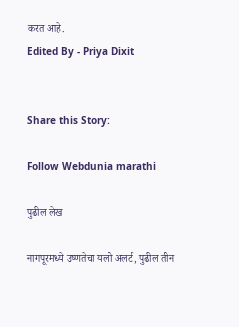करत आहे.
Edited By - Priya Dixit


Share this Story:

Follow Webdunia marathi

पुढील लेख

नागपूरमध्ये उष्णतेचा यलो अलर्ट, पुढील तीन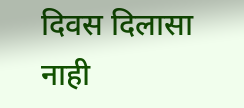दिवस दिलासा नाही